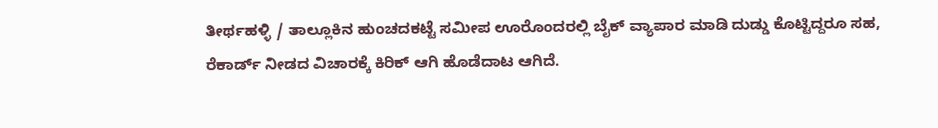ತೀರ್ಥಹಳ್ಳಿ / ತಾಲ್ಲೂಕಿನ ಹುಂಚದಕಟ್ಟೆ ಸಮೀಪ ಊರೊಂದರಲ್ಲಿ ಬೈಕ್ ವ್ಯಾಪಾರ ಮಾಡಿ ದುಡ್ಡು ಕೊಟ್ಟಿದ್ದರೂ ಸಹ, ರೆಕಾರ್ಡ್ ನೀಡದ ವಿಚಾರಕ್ಕೆ ಕಿರಿಕ್ ಆಗಿ ಹೊಡೆದಾಟ ಆಗಿದೆ.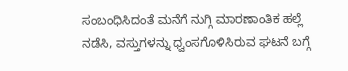ಸಂಬಂಧಿಸಿದಂತೆ ಮನೆಗೆ ನುಗ್ಗಿ ಮಾರಣಾಂತಿಕ ಹಲ್ಲೆ ನಡೆಸಿ, ವಸ್ತುಗಳನ್ನು ಧ್ವಂಸಗೊಳಿಸಿರುವ ಘಟನೆ ಬಗ್ಗೆ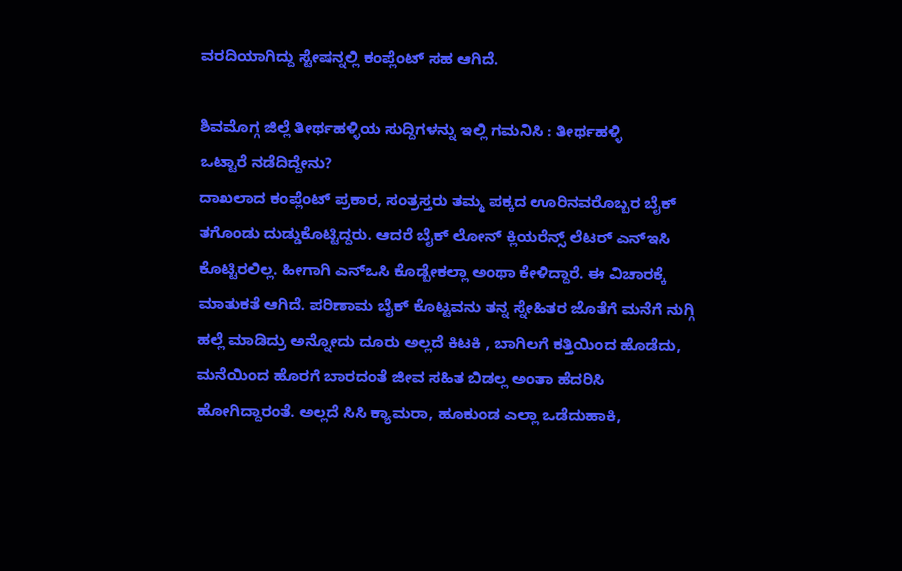ವರದಿಯಾಗಿದ್ದು ಸ್ಟೇಷನ್ನಲ್ಲಿ ಕಂಪ್ಲೆಂಟ್ ಸಹ ಆಗಿದೆ.

ಶಿವಮೊಗ್ಗ ಜಿಲ್ಲೆ ತೀರ್ಥಹಳ್ಳಿಯ ಸುದ್ದಿಗಳನ್ನು ಇಲ್ಲಿ ಗಮನಿಸಿ : ತೀರ್ಥಹಳ್ಳಿ
ಒಟ್ಟಾರೆ ನಡೆದಿದ್ದೇನು?
ದಾಖಲಾದ ಕಂಪ್ಲೆಂಟ್ ಪ್ರಕಾರ, ಸಂತ್ರಸ್ತರು ತಮ್ಮ ಪಕ್ಕದ ಊರಿನವರೊಬ್ಬರ ಬೈಕ್ ತಗೊಂಡು ದುಡ್ಡುಕೊಟ್ಟಿದ್ದರು. ಆದರೆ ಬೈಕ್ ಲೋನ್ ಕ್ಲಿಯರೆನ್ಸ್ ಲೆಟರ್ ಎನ್ಇಸಿ ಕೊಟ್ಟಿರಲಿಲ್ಲ. ಹೀಗಾಗಿ ಎನ್ಒಸಿ ಕೊಡ್ಬೇಕಲ್ಲಾ ಅಂಥಾ ಕೇಳಿದ್ದಾರೆ. ಈ ವಿಚಾರಕ್ಕೆ ಮಾತುಕತೆ ಆಗಿದೆ. ಪರಿಣಾಮ ಬೈಕ್ ಕೊಟ್ಟವನು ತನ್ನ ಸ್ನೇಹಿತರ ಜೊತೆಗೆ ಮನೆಗೆ ನುಗ್ಗಿ ಹಲ್ಲೆ ಮಾಡಿದ್ರು ಅನ್ನೋದು ದೂರು ಅಲ್ಲದೆ ಕಿಟಕಿ , ಬಾಗಿಲಗೆ ಕತ್ತಿಯಿಂದ ಹೊಡೆದು, ಮನೆಯಿಂದ ಹೊರಗೆ ಬಾರದಂತೆ ಜೀವ ಸಹಿತ ಬಿಡಲ್ಲ ಅಂತಾ ಹೆದರಿಸಿ ಹೋಗಿದ್ದಾರಂತೆ. ಅಲ್ಲದೆ ಸಿಸಿ ಕ್ಯಾಮರಾ, ಹೂಕುಂಡ ಎಲ್ಲಾ ಒಡೆದುಹಾಕಿ,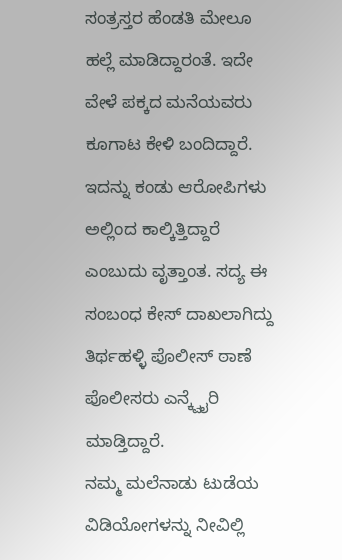ಸಂತ್ರಸ್ತರ ಹೆಂಡತಿ ಮೇಲೂ ಹಲ್ಲೆ ಮಾಡಿದ್ದಾರಂತೆ. ಇದೇ ವೇಳೆ ಪಕ್ಕದ ಮನೆಯವರು ಕೂಗಾಟ ಕೇಳಿ ಬಂದಿದ್ದಾರೆ. ಇದನ್ನು ಕಂಡು ಆರೋಪಿಗಳು ಅಲ್ಲಿಂದ ಕಾಲ್ಕಿತ್ತಿದ್ದಾರೆ ಎಂಬುದು ವೃತ್ತಾಂತ. ಸದ್ಯ ಈ ಸಂಬಂಧ ಕೇಸ್ ದಾಖಲಾಗಿದ್ದು ತಿರ್ಥಹಳ್ಳಿ ಪೊಲೀಸ್ ಠಾಣೆ ಪೊಲೀಸರು ಎನ್ಕ್ವೈರಿ ಮಾಡ್ತಿದ್ದಾರೆ.
ನಮ್ಮ ಮಲೆನಾಡು ಟುಡೆಯ ವಿಡಿಯೋಗಳನ್ನು ನೀವಿಲ್ಲಿ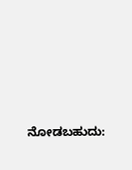ನೋಡಬಹುದು: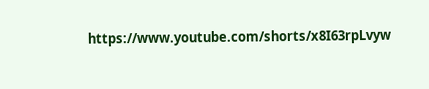https://www.youtube.com/shorts/x8I63rpLvyw